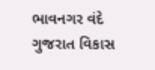ભાવનગર વંદે ગુજરાત વિકાસ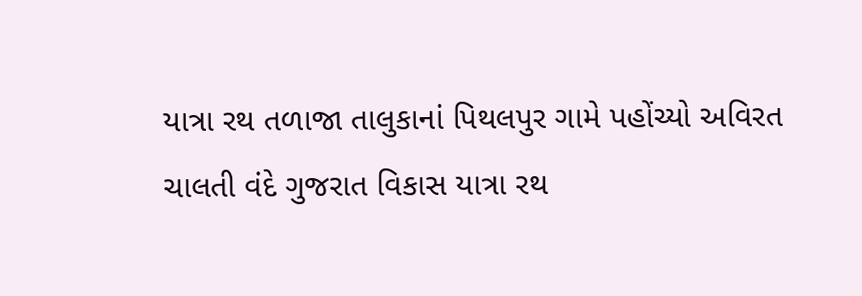યાત્રા રથ તળાજા તાલુકાનાં પિથલપુર ગામે પહોંચ્યો અવિરત ચાલતી વંદે ગુજરાત વિકાસ યાત્રા રથ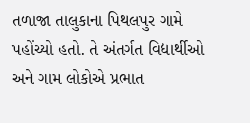તળાજા તાલુકાના પિથલપુર ગામે પહોંચ્યો હતો. તે અંતર્ગત વિદ્યાર્થીઓ અને ગામ લોકોએ પ્રભાત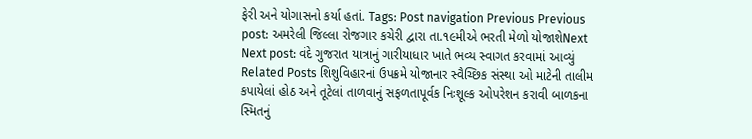ફેરી અને યોગાસનો કર્યા હતાં. Tags: Post navigation Previous Previous post: અમરેલી જિલ્લા રોજગાર કચેરી દ્વારા તા.૧૯મીએ ભરતી મેળો યોજાશેNext Next post: વંદે ગુજરાત યાત્રાનું ગારીયાધાર ખાતે ભવ્ય સ્વાગત કરવામાં આવ્યું Related Posts શિશુવિહારનાં ઉપક્રમે યોજાનાર સ્વૈચ્છિક સંસ્થા ઓ માટેની તાલીમ કપાયેલાં હોઠ અને તૂટેલાં તાળવાનું સફળતાપૂર્વક નિઃશૂલ્ક ઓપરેશન કરાવી બાળકના સ્મિતનું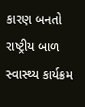કારણ બનતો રાષ્ટ્રીય બાળ સ્વાસ્થ્ય કાર્યક્રમ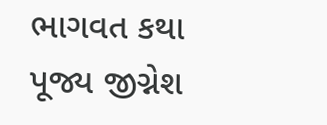ભાગવત કથા પૂજ્ય જીગ્નેશ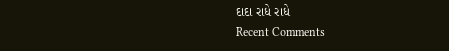દાદા રાધે રાધે
Recent Comments